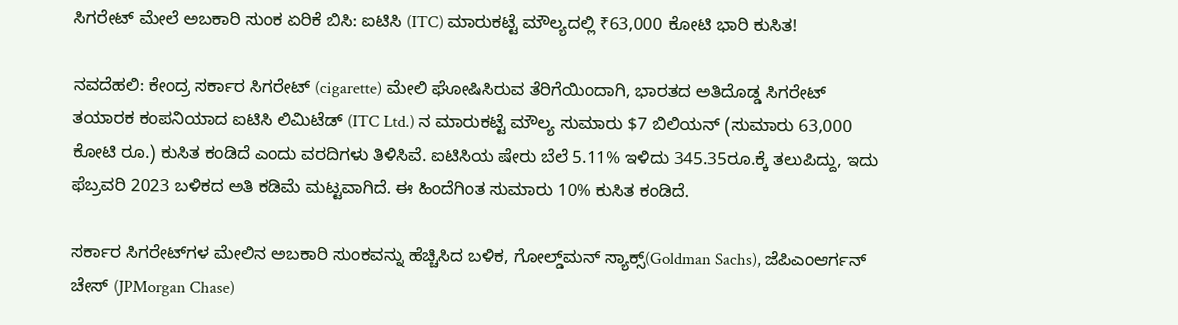ಸಿಗರೇಟ್ ಮೇಲೆ ಅಬಕಾರಿ ಸುಂಕ ಏರಿಕೆ ಬಿಸಿ: ಐಟಿಸಿ (ITC) ಮಾರುಕಟ್ಟೆ ಮೌಲ್ಯದಲ್ಲಿ ₹63,000 ಕೋಟಿ ಭಾರಿ ಕುಸಿತ!

ನವದೆಹಲಿ: ಕೇಂದ್ರ ಸರ್ಕಾರ ಸಿಗರೇಟ್ (cigarette) ಮೇಲಿ ಘೋಷಿಸಿರುವ ತೆರಿಗೆಯಿಂದಾಗಿ, ಭಾರತದ ಅತಿದೊಡ್ಡ ಸಿಗರೇಟ್ ತಯಾರಕ ಕಂಪನಿಯಾದ ಐಟಿಸಿ ಲಿಮಿಟೆಡ್ (ITC Ltd.) ನ ಮಾರುಕಟ್ಟೆ ಮೌಲ್ಯ ಸುಮಾರು $7 ಬಿಲಿಯನ್ (ಸುಮಾರು 63,000 ಕೋಟಿ ರೂ.) ಕುಸಿತ ಕಂಡಿದೆ ಎಂದು ವರದಿಗಳು ತಿಳಿಸಿವೆ. ಐಟಿಸಿಯ ಷೇರು ಬೆಲೆ 5.11% ಇಳಿದು 345.35ರೂ.ಕ್ಕೆ ತಲುಪಿದ್ದು, ಇದು ಫೆಬ್ರವರಿ 2023 ಬಳಿಕದ ಅತಿ ಕಡಿಮೆ ಮಟ್ಟವಾಗಿದೆ. ಈ ಹಿಂದೆಗಿಂತ ಸುಮಾರು 10% ಕುಸಿತ ಕಂಡಿದೆ.

ಸರ್ಕಾರ ಸಿಗರೇಟ್‌ಗಳ ಮೇಲಿನ ಅಬಕಾರಿ ಸುಂಕವನ್ನು ಹೆಚ್ಚಿಸಿದ ಬಳಿಕ, ಗೋಲ್ಡ್‌ಮನ್ ಸ್ಯಾಕ್ಸ್(Goldman Sachs), ಜೆಪಿಎಂಆರ್ಗನ್ ಚೇಸ್ (JPMorgan Chase)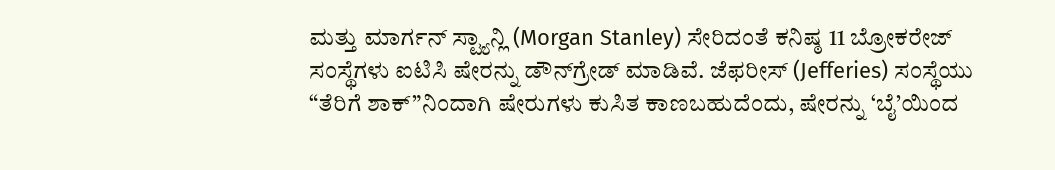ಮತ್ತು ಮಾರ್ಗನ್ ಸ್ಟ್ಯಾನ್ಲಿ (Morgan Stanley) ಸೇರಿದಂತೆ ಕನಿಷ್ಠ 11 ಬ್ರೋಕರೇಜ್ ಸಂಸ್ಥೆಗಳು ಐಟಿಸಿ ಷೇರನ್ನು ಡೌನ್‌ಗ್ರೇಡ್ ಮಾಡಿವೆ. ಜೆಫರೀಸ್ (Jefferies) ಸಂಸ್ಥೆಯು “ತೆರಿಗೆ ಶಾಕ್”ನಿಂದಾಗಿ ಷೇರುಗಳು ಕುಸಿತ ಕಾಣಬಹುದೆಂದು, ಷೇರನ್ನು ‘ಬೈ’ಯಿಂದ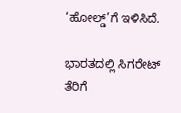‘ಹೋಲ್ಡ್’ಗೆ ಇಳಿಸಿದೆ.

ಭಾರತದಲ್ಲಿ ಸಿಗರೇಟ್ ತೆರಿಗೆ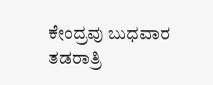ಕೇಂದ್ರವು ಬುಧವಾರ ತಡರಾತ್ರಿ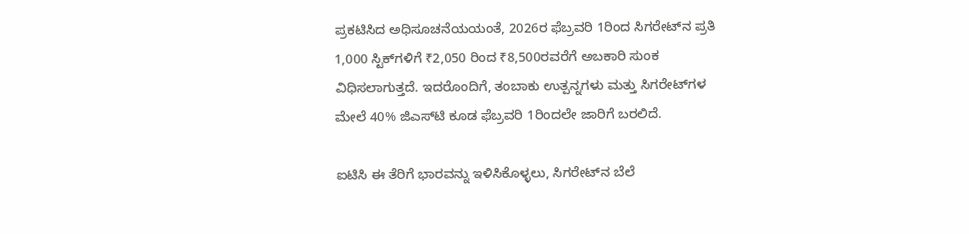ಪ್ರಕಟಿಸಿದ ಅಧಿಸೂಚನೆಯಯಂತೆ, 2026ರ ಫೆಬ್ರವರಿ 1ರಿಂದ ಸಿಗರೇಟ್‌ನ ಪ್ರತಿ 1,000 ಸ್ಟಿಕ್‌ಗಳಿಗೆ ₹2,050 ರಿಂದ ₹8,500ರವರೆಗೆ ಅಬಕಾರಿ ಸುಂಕ ವಿಧಿಸಲಾಗುತ್ತದೆ. ಇದರೊಂದಿಗೆ, ತಂಬಾಕು ಉತ್ಪನ್ನಗಳು ಮತ್ತು ಸಿಗರೇಟ್‌ಗಳ ಮೇಲೆ 40% ಜಿಎಸ್‌ಟಿ ಕೂಡ ಫೆಬ್ರವರಿ 1ರಿಂದಲೇ ಜಾರಿಗೆ ಬರಲಿದೆ.

ಐಟಿಸಿ ಈ ತೆರಿಗೆ ಭಾರವನ್ನು ಇಳಿಸಿಕೊಳ್ಳಲು, ಸಿಗರೇಟ್‌ನ ಬೆಲೆ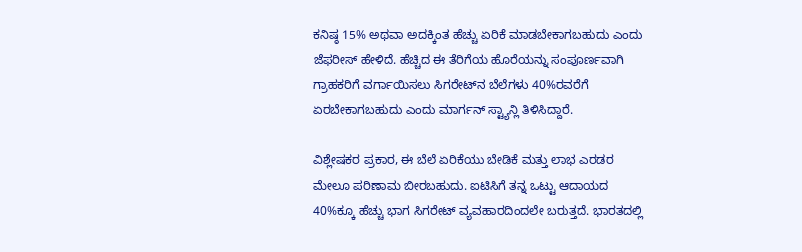ಕನಿಷ್ಠ 15% ಅಥವಾ ಅದಕ್ಕಿಂತ ಹೆಚ್ಚು ಏರಿಕೆ ಮಾಡಬೇಕಾಗಬಹುದು ಎಂದು ಜೆಫರೀಸ್ ಹೇಳಿದೆ. ಹೆಚ್ಚಿದ ಈ ತೆರಿಗೆಯ ಹೊರೆಯನ್ನು ಸಂಪೂರ್ಣವಾಗಿ ಗ್ರಾಹಕರಿಗೆ ವರ್ಗಾಯಿಸಲು ಸಿಗರೇಟ್‌ನ ಬೆಲೆಗಳು 40%ರವರೆಗೆ ಏರಬೇಕಾಗಬಹುದು ಎಂದು ಮಾರ್ಗನ್ ಸ್ಟ್ಯಾನ್ಲಿ ತಿಳಿಸಿದ್ದಾರೆ.

ವಿಶ್ಲೇಷಕರ ಪ್ರಕಾರ, ಈ ಬೆಲೆ ಏರಿಕೆಯು ಬೇಡಿಕೆ ಮತ್ತು ಲಾಭ ಎರಡರ ಮೇಲೂ ಪರಿಣಾಮ ಬೀರಬಹುದು. ಐಟಿಸಿಗೆ ತನ್ನ ಒಟ್ಟು ಆದಾಯದ 40%ಕ್ಕೂ ಹೆಚ್ಚು ಭಾಗ ಸಿಗರೇಟ್ ವ್ಯವಹಾರದಿಂದಲೇ ಬರುತ್ತದೆ. ಭಾರತದಲ್ಲಿ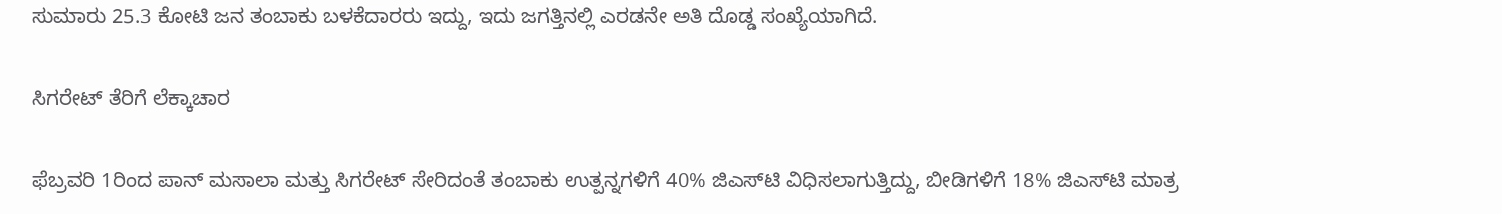ಸುಮಾರು 25.3 ಕೋಟಿ ಜನ ತಂಬಾಕು ಬಳಕೆದಾರರು ಇದ್ದು, ಇದು ಜಗತ್ತಿನಲ್ಲಿ ಎರಡನೇ ಅತಿ ದೊಡ್ಡ ಸಂಖ್ಯೆಯಾಗಿದೆ.

ಸಿಗರೇಟ್ ತೆರಿಗೆ ಲೆಕ್ಕಾಚಾರ

ಫೆಬ್ರವರಿ 1ರಿಂದ ಪಾನ್ ಮಸಾಲಾ ಮತ್ತು ಸಿಗರೇಟ್ ಸೇರಿದಂತೆ ತಂಬಾಕು ಉತ್ಪನ್ನಗಳಿಗೆ 40% ಜಿಎಸ್‌ಟಿ ವಿಧಿಸಲಾಗುತ್ತಿದ್ದು, ಬೀಡಿಗಳಿಗೆ 18% ಜಿಎಸ್‌ಟಿ ಮಾತ್ರ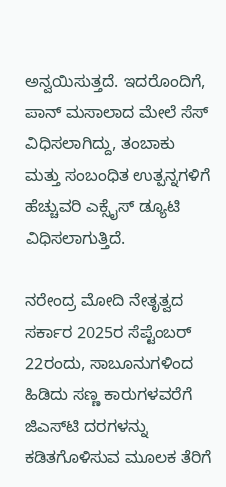ಅನ್ವಯಿಸುತ್ತದೆ. ಇದರೊಂದಿಗೆ, ಪಾನ್ ಮಸಾಲಾದ ಮೇಲೆ ಸೆಸ್ ವಿಧಿಸಲಾಗಿದ್ದು, ತಂಬಾಕು ಮತ್ತು ಸಂಬಂಧಿತ ಉತ್ಪನ್ನಗಳಿಗೆ ಹೆಚ್ಚುವರಿ ಎಕ್ಸೈಸ್ ಡ್ಯೂಟಿ ವಿಧಿಸಲಾಗುತ್ತಿದೆ.

ನರೇಂದ್ರ ಮೋದಿ ನೇತೃತ್ವದ ಸರ್ಕಾರ 2025ರ ಸೆಪ್ಟೆಂಬರ್ 22ರಂದು, ಸಾಬೂನುಗಳಿಂದ ಹಿಡಿದು ಸಣ್ಣ ಕಾರುಗಳವರೆಗೆ ಜಿಎಸ್‌ಟಿ ದರಗಳನ್ನು ಕಡಿತಗೊಳಿಸುವ ಮೂಲಕ ತೆರಿಗೆ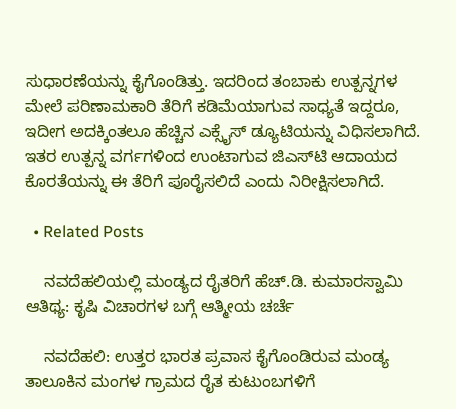ಸುಧಾರಣೆಯನ್ನು ಕೈಗೊಂಡಿತ್ತು. ಇದರಿಂದ ತಂಬಾಕು ಉತ್ಪನ್ನಗಳ ಮೇಲೆ ಪರಿಣಾಮಕಾರಿ ತೆರಿಗೆ ಕಡಿಮೆಯಾಗುವ ಸಾಧ್ಯತೆ ಇದ್ದರೂ, ಇದೀಗ ಅದಕ್ಕಿಂತಲೂ ಹೆಚ್ಚಿನ ಎಕ್ಸೈಸ್ ಡ್ಯೂಟಿಯನ್ನು ವಿಧಿಸಲಾಗಿದೆ. ಇತರ ಉತ್ಪನ್ನ ವರ್ಗಗಳಿಂದ ಉಂಟಾಗುವ ಜಿಎಸ್‌ಟಿ ಆದಾಯದ ಕೊರತೆಯನ್ನು ಈ ತೆರಿಗೆ ಪೂರೈಸಲಿದೆ ಎಂದು ನಿರೀಕ್ಷಿಸಲಾಗಿದೆ.

  • Related Posts

    ನವದೆಹಲಿಯಲ್ಲಿ ಮಂಡ್ಯದ ರೈತರಿಗೆ ಹೆಚ್.ಡಿ. ಕುಮಾರಸ್ವಾಮಿ ಆತಿಥ್ಯ: ಕೃಷಿ ವಿಚಾರಗಳ ಬಗ್ಗೆ ಆತ್ಮೀಯ ಚರ್ಚೆ

    ನವದೆಹಲಿ: ಉತ್ತರ ಭಾರತ ಪ್ರವಾಸ ಕೈಗೊಂಡಿರುವ ಮಂಡ್ಯ ತಾಲೂಕಿನ ಮಂಗಳ ಗ್ರಾಮದ ರೈತ ಕುಟುಂಬಗಳಿಗೆ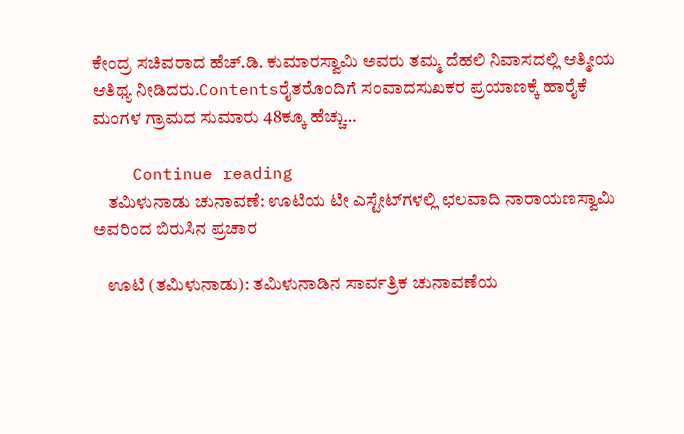ಕೇಂದ್ರ ಸಚಿವರಾದ ಹೆಚ್.ಡಿ. ಕುಮಾರಸ್ವಾಮಿ ಅವರು ತಮ್ಮ ದೆಹಲಿ ನಿವಾಸದಲ್ಲಿ ಆತ್ಮೀಯ ಆತಿಥ್ಯ ನೀಡಿದರು.Contentsರೈತರೊಂದಿಗೆ ಸಂವಾದಸುಖಕರ ಪ್ರಯಾಣಕ್ಕೆ ಹಾರೈಕೆ ಮಂಗಳ ಗ್ರಾಮದ ಸುಮಾರು 48ಕ್ಕೂ ಹೆಚ್ಚು…

    Continue reading
    ತಮಿಳುನಾಡು ಚುನಾವಣೆ: ಊಟಿಯ ಟೀ ಎಸ್ಟೇಟ್‌ಗಳಲ್ಲಿ ಛಲವಾದಿ ನಾರಾಯಣಸ್ವಾಮಿ ಅವರಿಂದ ಬಿರುಸಿನ ಪ್ರಚಾರ

    ಊಟಿ (ತಮಿಳುನಾಡು): ತಮಿಳುನಾಡಿನ ಸಾರ್ವತ್ರಿಕ ಚುನಾವಣೆಯ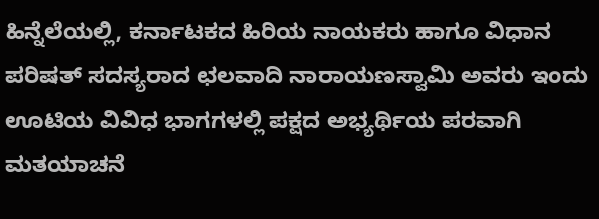ಹಿನ್ನೆಲೆಯಲ್ಲಿ, ಕರ್ನಾಟಕದ ಹಿರಿಯ ನಾಯಕರು ಹಾಗೂ ವಿಧಾನ ಪರಿಷತ್ ಸದಸ್ಯರಾದ ಛಲವಾದಿ ನಾರಾಯಣಸ್ವಾಮಿ ಅವರು ಇಂದು ಊಟಿಯ ವಿವಿಧ ಭಾಗಗಳಲ್ಲಿ ಪಕ್ಷದ ಅಭ್ಯರ್ಥಿಯ ಪರವಾಗಿ ಮತಯಾಚನೆ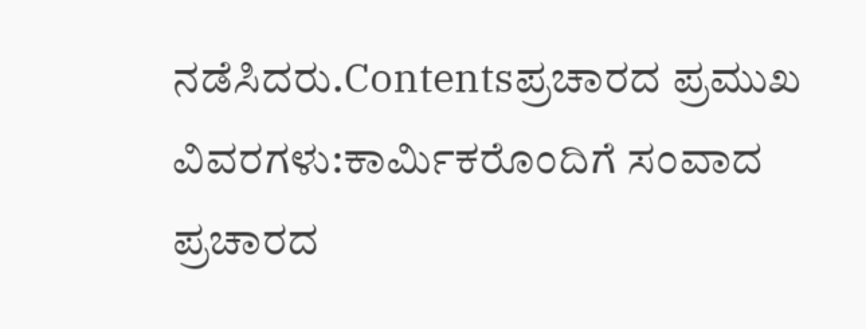ನಡೆಸಿದರು.Contentsಪ್ರಚಾರದ ಪ್ರಮುಖ ವಿವರಗಳು:ಕಾರ್ಮಿಕರೊಂದಿಗೆ ಸಂವಾದ ಪ್ರಚಾರದ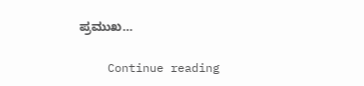ಪ್ರಮುಖ…

    Continue reading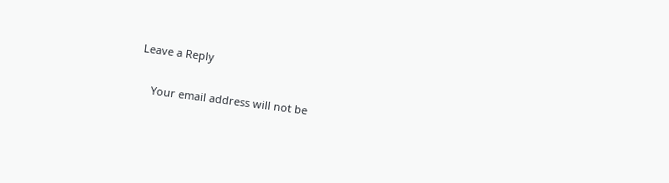Leave a Reply

    Your email address will not be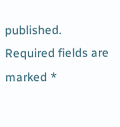published. Required fields are marked *